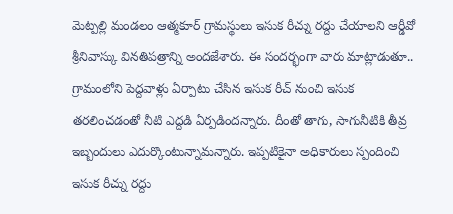మెట్పల్లి మండలం ఆత్మకూర్ గ్రామస్థులు ఇసుక రీచ్ను రద్దు చేయాలని ఆర్డీవో శ్రీనివాస్కు వినతిపత్రాన్ని అందజేశారు. ఈ సందర్భంగా వారు మాట్లాడుతూ.. గ్రామంలోని పెద్దవాళ్లు ఏర్పాటు చేసిన ఇసుక రీచ్ నుంచి ఇసుక తరలించడంతో నీటి ఎద్దడి ఏర్పడిందన్నారు. దీంతో తాగు, సాగునీటికి తీవ్ర ఇబ్బందులు ఎదుర్కొంటున్నామన్నారు. ఇప్పటికైనా అధికారులు స్పందించి ఇసుక రీచ్ను రద్దు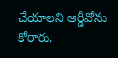చేయాలని ఆర్డీవోను కోరారు.